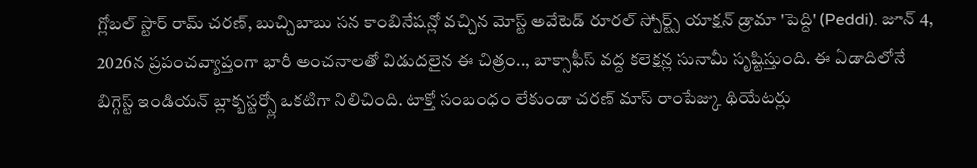గ్లోబల్ స్టార్ రామ్ చరణ్, బుచ్చిబాబు సన కాంబినేషన్లో వచ్చిన మోస్ట్ అవేటెడ్ రూరల్ స్పోర్ట్స్ యాక్షన్ డ్రామా 'పెద్ది' (Peddi). జూన్ 4, 2026న ప్రపంచవ్యాప్తంగా భారీ అంచనాలతో విడుదలైన ఈ చిత్రం.., బాక్సాఫీస్ వద్ద కలెక్షన్ల సునామీ సృష్టిస్తుంది. ఈ ఏడాదిలోనే బిగ్గెస్ట్ ఇండియన్ బ్లాక్బస్టర్స్లో ఒకటిగా నిలిచింది. టాక్తో సంబంధం లేకుండా చరణ్ మాస్ రాంపేజ్కు థియేటర్లు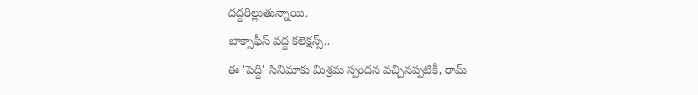దద్దరిల్లుతున్నాయి.
బాక్సాఫీస్ వద్ద కలెక్షన్స్..
ఈ 'పెద్ది' సినిమాకు మిశ్రమ స్పందన వచ్చినప్పటికీ, రామ్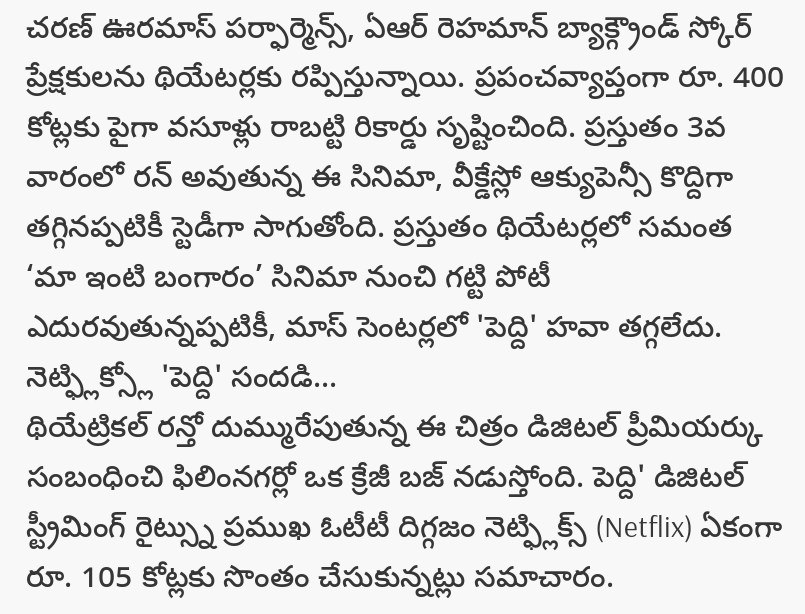చరణ్ ఊరమాస్ పర్ఫార్మెన్స్, ఏఆర్ రెహమాన్ బ్యాక్గ్రౌండ్ స్కోర్ ప్రేక్షకులను థియేటర్లకు రప్పిస్తున్నాయి. ప్రపంచవ్యాప్తంగా రూ. 400 కోట్లకు పైగా వసూళ్లు రాబట్టి రికార్డు సృష్టించింది. ప్రస్తుతం 3వ వారంలో రన్ అవుతున్న ఈ సినిమా, వీక్డేస్లో ఆక్యుపెన్సీ కొద్దిగా తగ్గినప్పటికీ స్టెడీగా సాగుతోంది. ప్రస్తుతం థియేటర్లలో సమంత ‘మా ఇంటి బంగారం’ సినిమా నుంచి గట్టి పోటీ ఎదురవుతున్నప్పటికీ, మాస్ సెంటర్లలో 'పెద్ది' హవా తగ్గలేదు.
నెట్ఫ్లిక్స్లో 'పెద్ది' సందడి...
థియేట్రికల్ రన్తో దుమ్మురేపుతున్న ఈ చిత్రం డిజిటల్ ప్రీమియర్కు సంబంధించి ఫిలింనగర్లో ఒక క్రేజీ బజ్ నడుస్తోంది. పెద్ది' డిజిటల్ స్ట్రీమింగ్ రైట్స్ను ప్రముఖ ఓటీటీ దిగ్గజం నెట్ఫ్లిక్స్ (Netflix) ఏకంగా రూ. 105 కోట్లకు సొంతం చేసుకున్నట్లు సమాచారం.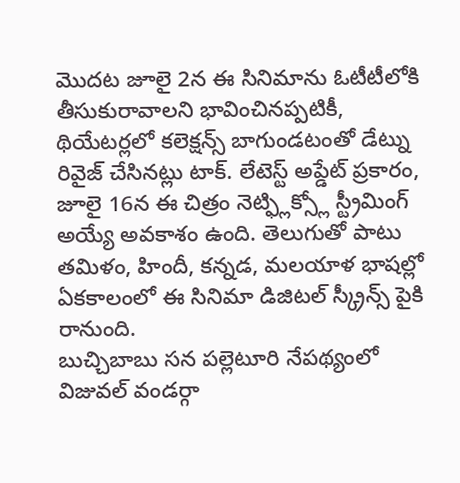మొదట జూలై 2న ఈ సినిమాను ఓటీటీలోకి తీసుకురావాలని భావించినప్పటికీ, థియేటర్లలో కలెక్షన్స్ బాగుండటంతో డేట్ను రివైజ్ చేసినట్లు టాక్. లేటెస్ట్ అప్డేట్ ప్రకారం, జూలై 16న ఈ చిత్రం నెట్ఫ్లిక్స్లో స్ట్రీమింగ్ అయ్యే అవకాశం ఉంది. తెలుగుతో పాటు తమిళం, హిందీ, కన్నడ, మలయాళ భాషల్లో ఏకకాలంలో ఈ సినిమా డిజిటల్ స్క్రీన్స్ పైకి రానుంది.
బుచ్చిబాబు సన పల్లెటూరి నేపథ్యంలో విజువల్ వండర్గా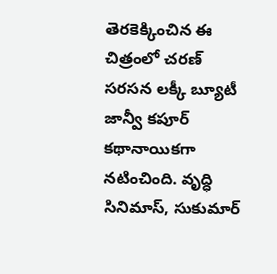తెరకెక్కించిన ఈ చిత్రంలో చరణ్ సరసన లక్కీ బ్యూటీ జాన్వీ కపూర్ కథానాయికగా నటించింది. వృద్ధి సినిమాస్, సుకుమార్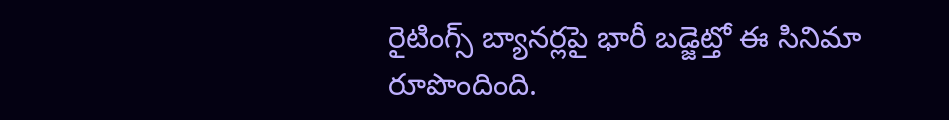రైటింగ్స్ బ్యానర్లపై భారీ బడ్జెట్తో ఈ సినిమా రూపొందింది.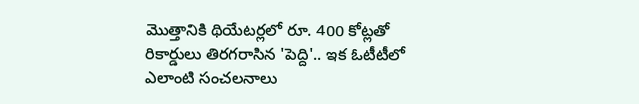మొత్తానికి థియేటర్లలో రూ. 400 కోట్లతో రికార్డులు తిరగరాసిన 'పెద్ది'.. ఇక ఓటీటీలో ఎలాంటి సంచలనాలు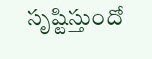సృష్టిస్తుందో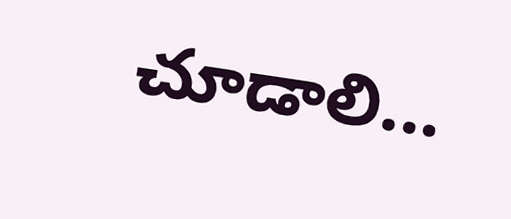చూడాలి...